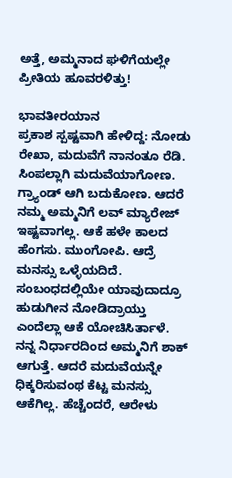ಅತ್ತೆ, ಅಮ್ಮನಾದ ಘಳಿಗೆಯಲ್ಲೇ ಪ್ರೀತಿಯ ಹೂವರಳಿತ್ತು!

ಭಾವತೀರಯಾನ
ಪ್ರಕಾಶ ಸ್ಪಷ್ಟವಾಗಿ ಹೇಳಿದ್ದ: ನೋಡು ರೇಖಾ, ಮದುವೆಗೆ ನಾನಂತೂ ರೆಡಿ. ಸಿಂಪಲ್ಲಾಗಿ ಮದುವೆಯಾಗೋಣ. ಗ್ರ್ಯಾಂಡ್ ಆಗಿ ಬದುಕೋಣ. ಆದರೆ ನಮ್ಮ ಅಮ್ಮನಿಗೆ ಲವ್ ಮ್ಯಾರೇಜ್ ಇಷ್ಟವಾಗಲ್ಲ. ಆಕೆ ಹಳೇ ಕಾಲದ ಹೆಂಗಸು. ಮುಂಗೋಪಿ. ಆದ್ರೆ ಮನಸ್ಸು ಒಳ್ಳೆಯದಿದೆ. ಸಂಬಂಧದಲ್ಲಿಯೇ ಯಾವುದಾದ್ರೂ ಹುಡುಗೀನ ನೋಡಿದ್ರಾಯ್ತು ಎಂದೆಲ್ಲಾ ಆಕೆ ಯೋಚಿಸಿರ್ತಾಳೆ. ನನ್ನ ನಿರ್ಧಾರದಿಂದ ಅಮ್ಮನಿಗೆ ಶಾಕ್ ಆಗುತ್ತೆ. ಆದರೆ ಮದುವೆಯನ್ನೇ ಧಿಕ್ಕರಿಸುವಂಥ ಕೆಟ್ಟ ಮನಸ್ಸು ಆಕೆಗಿಲ್ಲ. ಹೆಚ್ಚೆಂದರೆ, ಆರೇಳು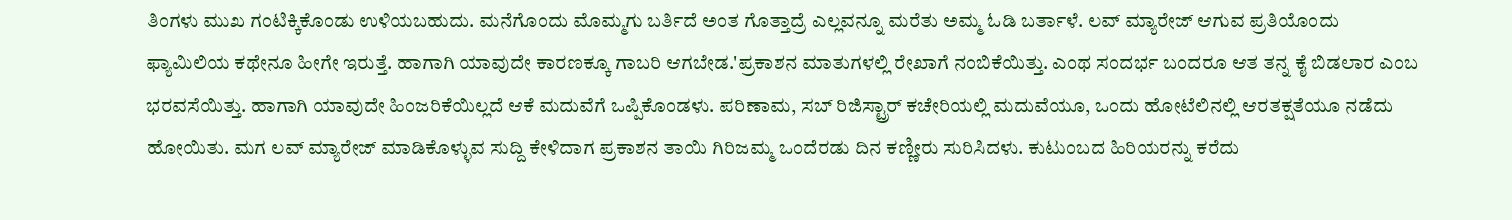ತಿಂಗಳು ಮುಖ ಗಂಟಿಕ್ಕಿಕೊಂಡು ಉಳಿಯಬಹುದು. ಮನೆಗೊಂದು ಮೊಮ್ಮಗು ಬರ್ತಿದೆ ಅಂತ ಗೊತ್ತಾದ್ರೆ ಎಲ್ಲವನ್ನೂ ಮರೆತು ಅಮ್ಮ ಓಡಿ ಬರ್ತಾಳೆ. ಲವ್ ಮ್ಯಾರೇಜ್ ಆಗುವ ಪ್ರತಿಯೊಂದು ಫ್ಯಾಮಿಲಿಯ ಕಥೇನೂ ಹೀಗೇ ಇರುತ್ತೆ. ಹಾಗಾಗಿ ಯಾವುದೇ ಕಾರಣಕ್ಕೂ ಗಾಬರಿ ಆಗಬೇಡ.'ಪ್ರಕಾಶನ ಮಾತುಗಳಲ್ಲಿ ರೇಖಾಗೆ ನಂಬಿಕೆಯಿತ್ತು. ಎಂಥ ಸಂದರ್ಭ ಬಂದರೂ ಆತ ತನ್ನ ಕೈ ಬಿಡಲಾರ ಎಂಬ ಭರವಸೆಯಿತ್ತು. ಹಾಗಾಗಿ ಯಾವುದೇ ಹಿಂಜರಿಕೆಯಿಲ್ಲದೆ ಆಕೆ ಮದುವೆಗೆ ಒಪ್ಪಿಕೊಂಡಳು. ಪರಿಣಾಮ, ಸಬ್ ರಿಜಿಸ್ಟ್ರಾರ್ ಕಚೇರಿಯಲ್ಲಿ ಮದುವೆಯೂ, ಒಂದು ಹೋಟೆಲಿನಲ್ಲಿ ಆರತಕ್ಷತೆಯೂ ನಡೆದು ಹೋಯಿತು. ಮಗ ಲವ್ ಮ್ಯಾರೇಜ್ ಮಾಡಿಕೊಳ್ಳುವ ಸುದ್ದಿ ಕೇಳಿದಾಗ ಪ್ರಕಾಶನ ತಾಯಿ ಗಿರಿಜಮ್ಮ ಒಂದೆರಡು ದಿನ ಕಣ್ಣೀರು ಸುರಿಸಿದಳು. ಕುಟುಂಬದ ಹಿರಿಯರನ್ನು ಕರೆದು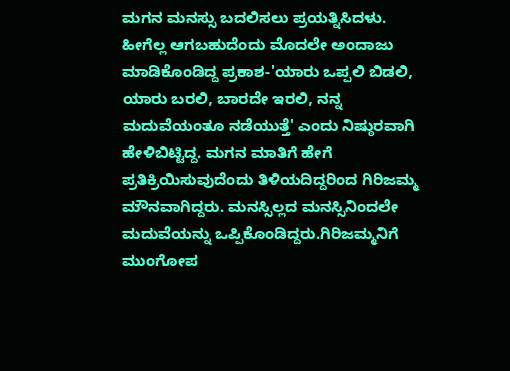ಮಗನ ಮನಸ್ಸು ಬದಲಿಸಲು ಪ್ರಯತ್ನಿಸಿದಳು. ಹೀಗೆಲ್ಲ ಆಗಬಹುದೆಂದು ಮೊದಲೇ ಅಂದಾಜು ಮಾಡಿಕೊಂಡಿದ್ದ ಪ್ರಕಾಶ-'ಯಾರು ಒಪ್ಪಲಿ ಬಿಡಲಿ, ಯಾರು ಬರಲಿ, ಬಾರದೇ ಇರಲಿ, ನನ್ನ ಮದುವೆಯಂತೂ ನಡೆಯುತ್ತೆ' ಎಂದು ನಿಷ್ಠುರವಾಗಿ ಹೇಳಿಬಿಟ್ಟಿದ್ದ. ಮಗನ ಮಾತಿಗೆ ಹೇಗೆ ಪ್ರತಿಕ್ರಿಯಿಸುವುದೆಂದು ತಿಳಿಯದಿದ್ದರಿಂದ ಗಿರಿಜಮ್ಮ ಮೌನವಾಗಿದ್ದರು. ಮನಸ್ಸಿಲ್ಲದ ಮನಸ್ಸಿನಿಂದಲೇ ಮದುವೆಯನ್ನು ಒಪ್ಪಿಕೊಂಡಿದ್ದರು.ಗಿರಿಜಮ್ಮನಿಗೆ ಮುಂಗೋಪ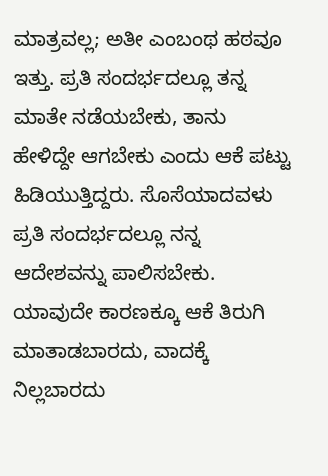ಮಾತ್ರವಲ್ಲ; ಅತೀ ಎಂಬಂಥ ಹಠವೂ ಇತ್ತು. ಪ್ರತಿ ಸಂದರ್ಭದಲ್ಲೂ ತನ್ನ ಮಾತೇ ನಡೆಯಬೇಕು, ತಾನು ಹೇಳಿದ್ದೇ ಆಗಬೇಕು ಎಂದು ಆಕೆ ಪಟ್ಟು ಹಿಡಿಯುತ್ತಿದ್ದರು. ಸೊಸೆಯಾದವಳು ಪ್ರತಿ ಸಂದರ್ಭದಲ್ಲೂ ನನ್ನ ಆದೇಶವನ್ನು ಪಾಲಿಸಬೇಕು. ಯಾವುದೇ ಕಾರಣಕ್ಕೂ ಆಕೆ ತಿರುಗಿ ಮಾತಾಡಬಾರದು, ವಾದಕ್ಕೆ ನಿಲ್ಲಬಾರದು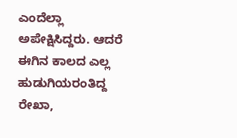ಎಂದೆಲ್ಲಾ ಅಪೇಕ್ಷಿಸಿದ್ದರು. ಆದರೆ ಈಗಿನ ಕಾಲದ ಎಲ್ಲ ಹುಡುಗಿಯರಂತಿದ್ದ ರೇಖಾ,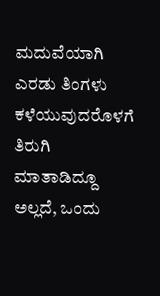ಮದುವೆಯಾಗಿ ಎರಡು ತಿಂಗಳು ಕಳೆಯುವುದರೊಳಗೆ ತಿರುಗಿ ಮಾತಾಡಿದ್ದೂ ಅಲ್ಲದೆ, ಒಂದು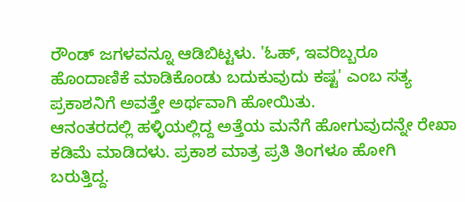ರೌಂಡ್ ಜಗಳವನ್ನೂ ಆಡಿಬಿಟ್ಟಳು. 'ಓಹ್, ಇವರಿಬ್ಬರೂ ಹೊಂದಾಣಿಕೆ ಮಾಡಿಕೊಂಡು ಬದುಕುವುದು ಕಷ್ಟ' ಎಂಬ ಸತ್ಯ ಪ್ರಕಾಶನಿಗೆ ಅವತ್ತೇ ಅರ್ಥವಾಗಿ ಹೋಯಿತು.
ಆನಂತರದಲ್ಲಿ ಹಳ್ಳಿಯಲ್ಲಿದ್ದ ಅತ್ತೆಯ ಮನೆಗೆ ಹೋಗುವುದನ್ನೇ ರೇಖಾ ಕಡಿಮೆ ಮಾಡಿದಳು. ಪ್ರಕಾಶ ಮಾತ್ರ ಪ್ರತಿ ತಿಂಗಳೂ ಹೋಗಿ ಬರುತ್ತಿದ್ದ.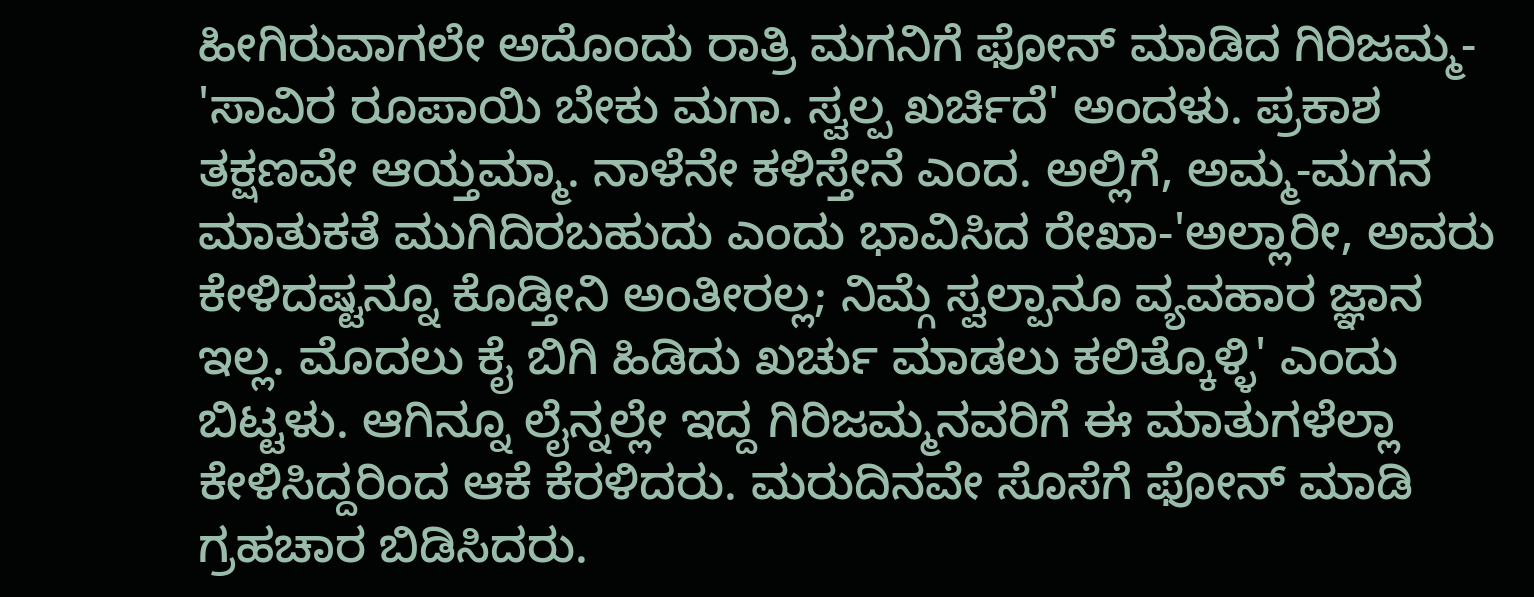ಹೀಗಿರುವಾಗಲೇ ಅದೊಂದು ರಾತ್ರಿ ಮಗನಿಗೆ ಫೋನ್ ಮಾಡಿದ ಗಿರಿಜಮ್ಮ- 'ಸಾವಿರ ರೂಪಾಯಿ ಬೇಕು ಮಗಾ. ಸ್ವಲ್ಪ ಖರ್ಚಿದೆ' ಅಂದಳು. ಪ್ರಕಾಶ ತಕ್ಷಣವೇ ಆಯ್ತಮ್ಮಾ. ನಾಳೆನೇ ಕಳಿಸ್ತೇನೆ ಎಂದ. ಅಲ್ಲಿಗೆ, ಅಮ್ಮ-ಮಗನ ಮಾತುಕತೆ ಮುಗಿದಿರಬಹುದು ಎಂದು ಭಾವಿಸಿದ ರೇಖಾ-'ಅಲ್ಲಾರೀ, ಅವರು ಕೇಳಿದಷ್ಟನ್ನೂ ಕೊಡ್ತೀನಿ ಅಂತೀರಲ್ಲ; ನಿಮ್ಗೆ ಸ್ವಲ್ಪಾನೂ ವ್ಯವಹಾರ ಜ್ಞಾನ ಇಲ್ಲ. ಮೊದಲು ಕೈ ಬಿಗಿ ಹಿಡಿದು ಖರ್ಚು ಮಾಡಲು ಕಲಿತ್ಕೊಳ್ಳಿ' ಎಂದು ಬಿಟ್ಟಳು. ಆಗಿನ್ನೂ ಲೈನ್ನಲ್ಲೇ ಇದ್ದ ಗಿರಿಜಮ್ಮನವರಿಗೆ ಈ ಮಾತುಗಳೆಲ್ಲಾ ಕೇಳಿಸಿದ್ದರಿಂದ ಆಕೆ ಕೆರಳಿದರು. ಮರುದಿನವೇ ಸೊಸೆಗೆ ಫೋನ್ ಮಾಡಿ ಗ್ರಹಚಾರ ಬಿಡಿಸಿದರು.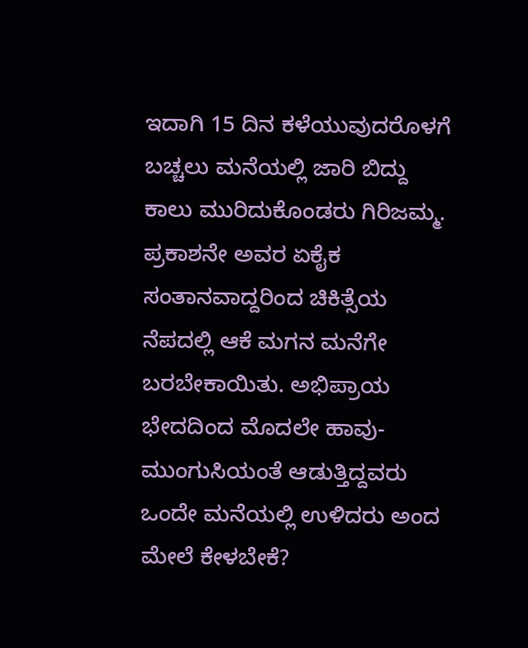ಇದಾಗಿ 15 ದಿನ ಕಳೆಯುವುದರೊಳಗೆ ಬಚ್ಚಲು ಮನೆಯಲ್ಲಿ ಜಾರಿ ಬಿದ್ದು ಕಾಲು ಮುರಿದುಕೊಂಡರು ಗಿರಿಜಮ್ಮ. ಪ್ರಕಾಶನೇ ಅವರ ಏಕೈಕ ಸಂತಾನವಾದ್ದರಿಂದ ಚಿಕಿತ್ಸೆಯ ನೆಪದಲ್ಲಿ ಆಕೆ ಮಗನ ಮನೆಗೇ ಬರಬೇಕಾಯಿತು. ಅಭಿಪ್ರಾಯ ಭೇದದಿಂದ ಮೊದಲೇ ಹಾವು- ಮುಂಗುಸಿಯಂತೆ ಆಡುತ್ತಿದ್ದವರು ಒಂದೇ ಮನೆಯಲ್ಲಿ ಉಳಿದರು ಅಂದ ಮೇಲೆ ಕೇಳಬೇಕೆ?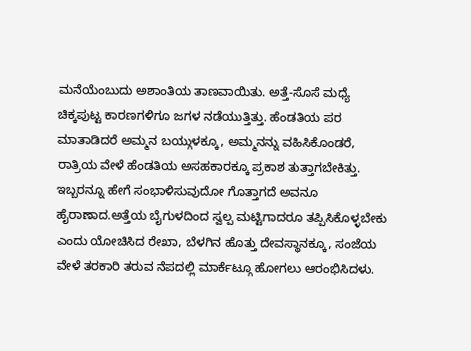ಮನೆಯೆಂಬುದು ಅಶಾಂತಿಯ ತಾಣವಾಯಿತು. ಅತ್ತೆ-ಸೊಸೆ ಮಧ್ಯೆ ಚಿಕ್ಕಪುಟ್ಟ ಕಾರಣಗಳಿಗೂ ಜಗಳ ನಡೆಯುತ್ತಿತ್ತು. ಹೆಂಡತಿಯ ಪರ ಮಾತಾಡಿದರೆ ಅಮ್ಮನ ಬಯ್ಗುಳಕ್ಕೂ, ಅಮ್ಮನನ್ನು ವಹಿಸಿಕೊಂಡರೆ, ರಾತ್ರಿಯ ವೇಳೆ ಹೆಂಡತಿಯ ಅಸಹಕಾರಕ್ಕೂ ಪ್ರಕಾಶ ತುತ್ತಾಗಬೇಕಿತ್ತು. ಇಬ್ಬರನ್ನೂ ಹೇಗೆ ಸಂಭಾಳಿಸುವುದೋ ಗೊತ್ತಾಗದೆ ಅವನೂ ಹೈರಾಣಾದ.ಅತ್ತೆಯ ಬೈಗುಳದಿಂದ ಸ್ವಲ್ಪ ಮಟ್ಟಿಗಾದರೂ ತಪ್ಪಿಸಿಕೊಳ್ಳಬೇಕು ಎಂದು ಯೋಚಿಸಿದ ರೇಖಾ, ಬೆಳಗಿನ ಹೊತ್ತು ದೇವಸ್ಥಾನಕ್ಕೂ, ಸಂಜೆಯ ವೇಳೆ ತರಕಾರಿ ತರುವ ನೆಪದಲ್ಲಿ ಮಾರ್ಕೆಟ್ಗೂ ಹೋಗಲು ಆರಂಭಿಸಿದಳು.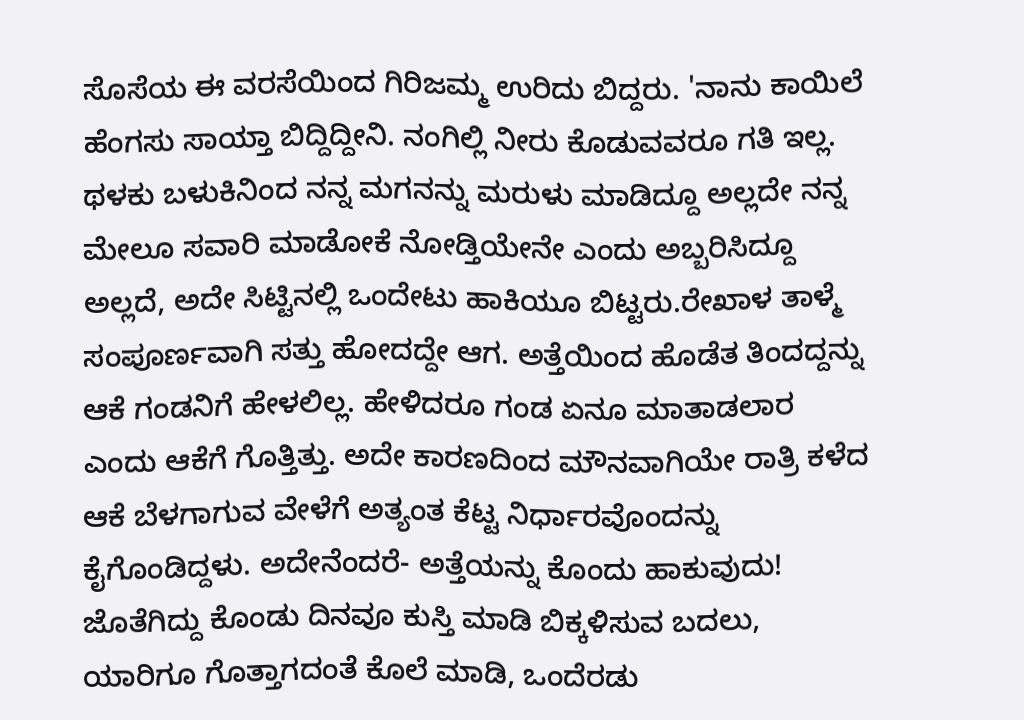ಸೊಸೆಯ ಈ ವರಸೆಯಿಂದ ಗಿರಿಜಮ್ಮ ಉರಿದು ಬಿದ್ದರು. 'ನಾನು ಕಾಯಿಲೆ ಹೆಂಗಸು ಸಾಯ್ತಾ ಬಿದ್ದಿದ್ದೀನಿ. ನಂಗಿಲ್ಲಿ ನೀರು ಕೊಡುವವರೂ ಗತಿ ಇಲ್ಲ. ಥಳಕು ಬಳುಕಿನಿಂದ ನನ್ನ ಮಗನನ್ನು ಮರುಳು ಮಾಡಿದ್ದೂ ಅಲ್ಲದೇ ನನ್ನ ಮೇಲೂ ಸವಾರಿ ಮಾಡೋಕೆ ನೋಡ್ತಿಯೇನೇ ಎಂದು ಅಬ್ಬರಿಸಿದ್ದೂ ಅಲ್ಲದೆ, ಅದೇ ಸಿಟ್ಟಿನಲ್ಲಿ ಒಂದೇಟು ಹಾಕಿಯೂ ಬಿಟ್ಟರು.ರೇಖಾಳ ತಾಳ್ಮೆ ಸಂಪೂರ್ಣವಾಗಿ ಸತ್ತು ಹೋದದ್ದೇ ಆಗ. ಅತ್ತೆಯಿಂದ ಹೊಡೆತ ತಿಂದದ್ದನ್ನು ಆಕೆ ಗಂಡನಿಗೆ ಹೇಳಲಿಲ್ಲ. ಹೇಳಿದರೂ ಗಂಡ ಏನೂ ಮಾತಾಡಲಾರ ಎಂದು ಆಕೆಗೆ ಗೊತ್ತಿತ್ತು. ಅದೇ ಕಾರಣದಿಂದ ಮೌನವಾಗಿಯೇ ರಾತ್ರಿ ಕಳೆದ ಆಕೆ ಬೆಳಗಾಗುವ ವೇಳೆಗೆ ಅತ್ಯಂತ ಕೆಟ್ಟ ನಿರ್ಧಾರವೊಂದನ್ನು ಕೈಗೊಂಡಿದ್ದಳು. ಅದೇನೆಂದರೆ- ಅತ್ತೆಯನ್ನು ಕೊಂದು ಹಾಕುವುದು! ಜೊತೆಗಿದ್ದು ಕೊಂಡು ದಿನವೂ ಕುಸ್ತಿ ಮಾಡಿ ಬಿಕ್ಕಳಿಸುವ ಬದಲು, ಯಾರಿಗೂ ಗೊತ್ತಾಗದಂತೆ ಕೊಲೆ ಮಾಡಿ, ಒಂದೆರಡು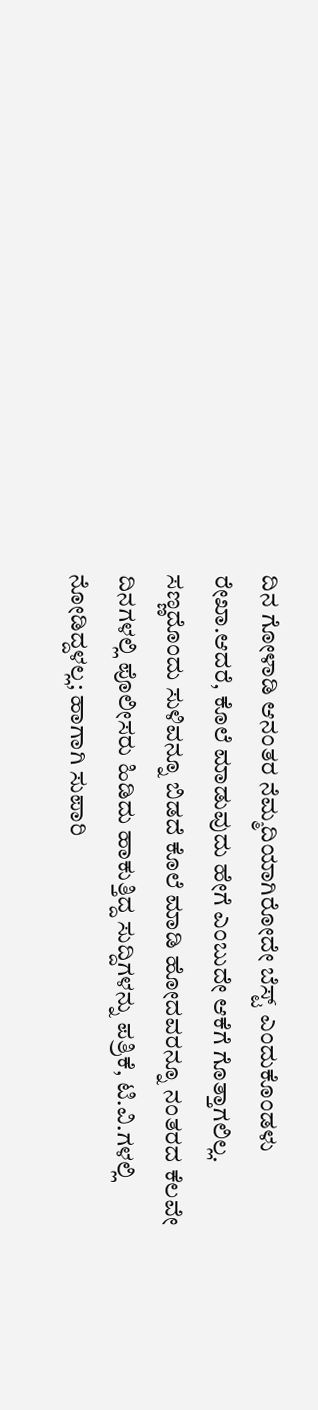ದಿನ ಗೋಳಾಡಿ ಆನಂತರ ನೆಮ್ಮದಿಯಾಗಿರೋದೇ ಬೆಸ್ಟ್ ಎಂದುಕೊಂಡಳು ರೇಖಾ.ಆದರೆ, ಕೊಲೆ ಮಾಡುವುದು ಹೇಗೆ ಎಂಬುದೇ ಆಕೆಗೆ ಗೊತ್ತಾಗಲಿಲ್ಲ. ಸಣ್ಣದೊಂದು ಸುಳಿವನ್ನೂ ಬಿಡದೆ ಕೊಲೆ ಮಾಡಿ ಹೋದವರನ್ನೂ ನಂತರದ ಕೆಲವೇ ದಿನಗಳಲ್ಲಿ ಪೊಲೀಸರು ಹಿಡಿದು ಹಾಕುತ್ತಿದ್ದ ಸುದ್ದಿಗಳನ್ನು ಪತ್ರಿಕೆ, ಟಿ.ವಿ.ಗಳಲ್ಲಿ ನೋಡಿದ್ದಳಲ್ಲ; ಹಾಗಾಗಿ ಸುಪಾರಿ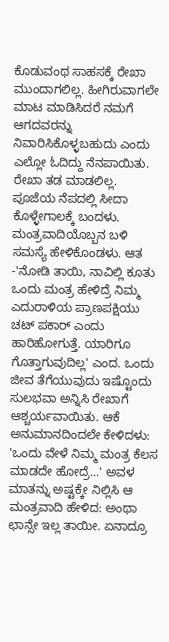ಕೊಡುವಂಥ ಸಾಹಸಕ್ಕೆ ರೇಖಾ ಮುಂದಾಗಲಿಲ್ಲ. ಹೀಗಿರುವಾಗಲೇ ಮಾಟ ಮಾಡಿಸಿದರೆ ನಮಗೆ ಆಗದವರನ್ನು ನಿವಾರಿಸಿಕೊಳ್ಳಬಹುದು ಎಂದು ಎಲ್ಲೋ ಓದಿದ್ದು ನೆನಪಾಯಿತು. ರೇಖಾ ತಡ ಮಾಡಲಿಲ್ಲ. ಪೂಜೆಯ ನೆಪದಲ್ಲಿ ಸೀದಾ ಕೊಳ್ಳೇಗಾಲಕ್ಕೆ ಬಂದಳು. ಮಂತ್ರವಾದಿಯೊಬ್ಬನ ಬಳಿ ಸಮಸ್ಯೆ ಹೇಳಿಕೊಂಡಳು. ಆತ -'ನೋಡಿ ತಾಯಿ, ನಾವಿಲ್ಲಿ ಕೂತು ಒಂದು ಮಂತ್ರ ಹೇಳಿದ್ರೆ ನಿಮ್ಮ ಎದುರಾಳಿಯ ಪ್ರಾಣಪಕ್ಷಿಯು ಚಟ್ ಪಕಾರ್ ಎಂದು ಹಾರಿಹೋಗುತ್ತೆ. ಯಾರಿಗೂ ಗೊತ್ತಾಗುವುದಿಲ್ಲ' ಎಂದ. ಒಂದು ಜೀವ ತೆಗೆಯುವುದು ಇಷ್ಟೊಂದು ಸುಲಭವಾ ಅನ್ನಿಸಿ ರೇಖಾಗೆ ಆಶ್ಚರ್ಯವಾಯಿತು. ಆಕೆ ಅನುಮಾನದಿಂದಲೇ ಕೇಳಿದಳು: 'ಒಂದು ವೇಳೆ ನಿಮ್ಮ ಮಂತ್ರ ಕೆಲಸ ಮಾಡದೇ ಹೋದ್ರೆ...' ಅವಳ ಮಾತನ್ನು ಅಷ್ಟಕ್ಕೇ ನಿಲ್ಲಿಸಿ ಆ ಮಂತ್ರವಾದಿ ಹೇಳಿದ: ಅಂಥಾ ಛಾನ್ಸೇ ಇಲ್ಲ ತಾಯೀ. ಏನಾದ್ರೂ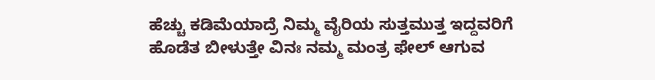ಹೆಚ್ಚು ಕಡಿಮೆಯಾದ್ರೆ ನಿಮ್ಮ ವೈರಿಯ ಸುತ್ತಮುತ್ತ ಇದ್ದವರಿಗೆ ಹೊಡೆತ ಬೀಳುತ್ತೇ ವಿನಃ ನಮ್ಮ ಮಂತ್ರ ಫೇಲ್ ಆಗುವ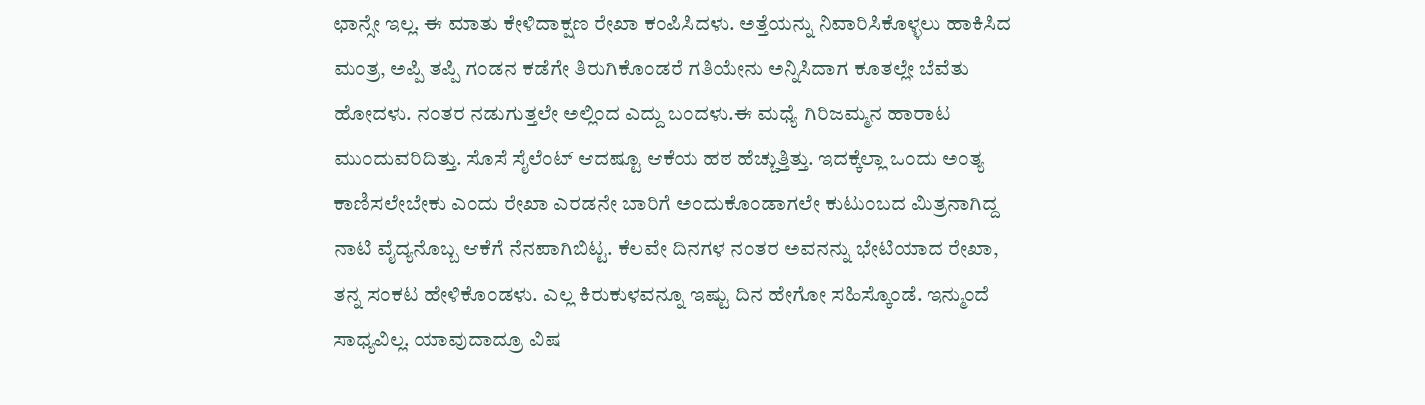ಛಾನ್ಸೇ ಇಲ್ಲ. ಈ ಮಾತು ಕೇಳಿದಾಕ್ಷಣ ರೇಖಾ ಕಂಪಿಸಿದಳು. ಅತ್ತೆಯನ್ನು ನಿವಾರಿಸಿಕೊಳ್ಳಲು ಹಾಕಿಸಿದ ಮಂತ್ರ, ಅಪ್ಪಿ ತಪ್ಪಿ ಗಂಡನ ಕಡೆಗೇ ತಿರುಗಿಕೊಂಡರೆ ಗತಿಯೇನು ಅನ್ನಿಸಿದಾಗ ಕೂತಲ್ಲೇ ಬೆವೆತು ಹೋದಳು. ನಂತರ ನಡುಗುತ್ತಲೇ ಅಲ್ಲಿಂದ ಎದ್ದು ಬಂದಳು.ಈ ಮಧ್ಯೆ ಗಿರಿಜಮ್ಮನ ಹಾರಾಟ ಮುಂದುವರಿದಿತ್ತು. ಸೊಸೆ ಸೈಲೆಂಟ್ ಆದಷ್ಟೂ ಆಕೆಯ ಹಠ ಹೆಚ್ಚುತ್ತಿತ್ತು. ಇದಕ್ಕೆಲ್ಲಾ ಒಂದು ಅಂತ್ಯ ಕಾಣಿಸಲೇಬೇಕು ಎಂದು ರೇಖಾ ಎರಡನೇ ಬಾರಿಗೆ ಅಂದುಕೊಂಡಾಗಲೇ ಕುಟುಂಬದ ಮಿತ್ರನಾಗಿದ್ದ ನಾಟಿ ವೈದ್ಯನೊಬ್ಬ ಆಕೆಗೆ ನೆನಪಾಗಿಬಿಟ್ಟ. ಕೆಲವೇ ದಿನಗಳ ನಂತರ ಅವನನ್ನು ಭೇಟಿಯಾದ ರೇಖಾ, ತನ್ನ ಸಂಕಟ ಹೇಳಿಕೊಂಡಳು. ಎಲ್ಲ ಕಿರುಕುಳವನ್ನೂ ಇಷ್ಟು ದಿನ ಹೇಗೋ ಸಹಿಸ್ಕೊಂಡೆ. ಇನ್ಮುಂದೆ ಸಾಧ್ಯವಿಲ್ಲ. ಯಾವುದಾದ್ರೂ ವಿಷ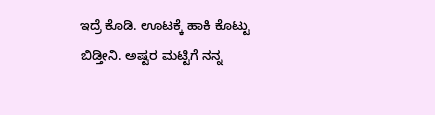ಇದ್ರೆ ಕೊಡಿ. ಊಟಕ್ಕೆ ಹಾಕಿ ಕೊಟ್ಟು ಬಿಡ್ತೀನಿ. ಅಷ್ಟರ ಮಟ್ಟಿಗೆ ನನ್ನ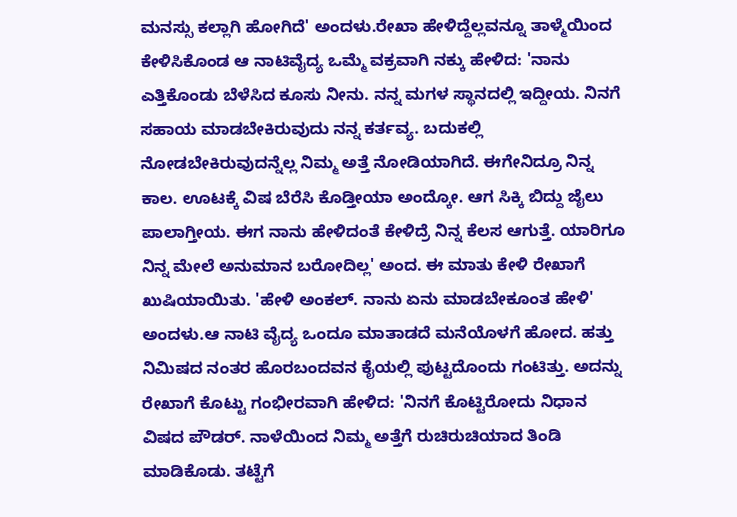ಮನಸ್ಸು ಕಲ್ಲಾಗಿ ಹೋಗಿದೆ' ಅಂದಳು.ರೇಖಾ ಹೇಳಿದ್ದೆಲ್ಲವನ್ನೂ ತಾಳ್ಮೆಯಿಂದ ಕೇಳಿಸಿಕೊಂಡ ಆ ನಾಟಿವೈದ್ಯ ಒಮ್ಮೆ ವಕ್ರವಾಗಿ ನಕ್ಕು ಹೇಳಿದ: 'ನಾನು ಎತ್ತಿಕೊಂಡು ಬೆಳೆಸಿದ ಕೂಸು ನೀನು. ನನ್ನ ಮಗಳ ಸ್ಥಾನದಲ್ಲಿ ಇದ್ದೀಯ. ನಿನಗೆ ಸಹಾಯ ಮಾಡಬೇಕಿರುವುದು ನನ್ನ ಕರ್ತವ್ಯ. ಬದುಕಲ್ಲಿ ನೋಡಬೇಕಿರುವುದನ್ನೆಲ್ಲ ನಿಮ್ಮ ಅತ್ತೆ ನೋಡಿಯಾಗಿದೆ. ಈಗೇನಿದ್ರೂ ನಿನ್ನ ಕಾಲ. ಊಟಕ್ಕೆ ವಿಷ ಬೆರೆಸಿ ಕೊಡ್ತೀಯಾ ಅಂದ್ಕೋ. ಆಗ ಸಿಕ್ಕಿ ಬಿದ್ದು ಜೈಲು ಪಾಲಾಗ್ತೀಯ. ಈಗ ನಾನು ಹೇಳಿದಂತೆ ಕೇಳಿದ್ರೆ ನಿನ್ನ ಕೆಲಸ ಆಗುತ್ತೆ. ಯಾರಿಗೂ ನಿನ್ನ ಮೇಲೆ ಅನುಮಾನ ಬರೋದಿಲ್ಲ' ಅಂದ. ಈ ಮಾತು ಕೇಳಿ ರೇಖಾಗೆ ಖುಷಿಯಾಯಿತು. 'ಹೇಳಿ ಅಂಕಲ್. ನಾನು ಏನು ಮಾಡಬೇಕೂಂತ ಹೇಳಿ' ಅಂದಳು.ಆ ನಾಟಿ ವೈದ್ಯ ಒಂದೂ ಮಾತಾಡದೆ ಮನೆಯೊಳಗೆ ಹೋದ. ಹತ್ತು ನಿಮಿಷದ ನಂತರ ಹೊರಬಂದವನ ಕೈಯಲ್ಲಿ ಪುಟ್ಟದೊಂದು ಗಂಟಿತ್ತು. ಅದನ್ನು ರೇಖಾಗೆ ಕೊಟ್ಟು ಗಂಭೀರವಾಗಿ ಹೇಳಿದ: 'ನಿನಗೆ ಕೊಟ್ಟಿರೋದು ನಿಧಾನ ವಿಷದ ಪೌಡರ್. ನಾಳೆಯಿಂದ ನಿಮ್ಮ ಅತ್ತೆಗೆ ರುಚಿರುಚಿಯಾದ ತಿಂಡಿ ಮಾಡಿಕೊಡು. ತಟ್ಟೆಗೆ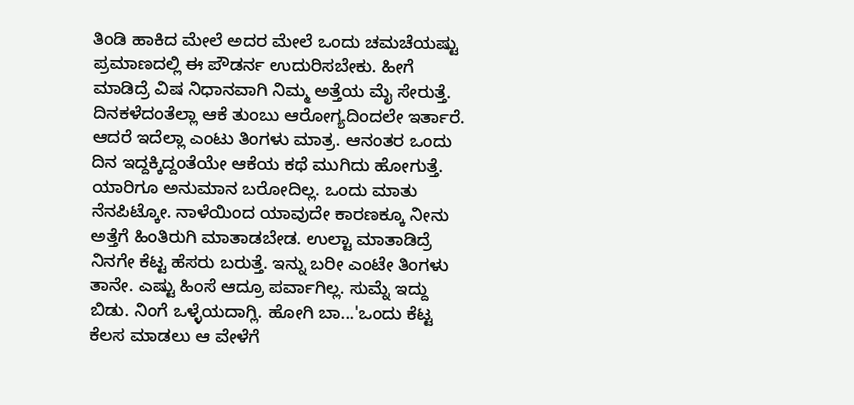ತಿಂಡಿ ಹಾಕಿದ ಮೇಲೆ ಅದರ ಮೇಲೆ ಒಂದು ಚಮಚೆಯಷ್ಟು ಪ್ರಮಾಣದಲ್ಲಿ ಈ ಪೌಡರ್ನ ಉದುರಿಸಬೇಕು. ಹೀಗೆ ಮಾಡಿದ್ರೆ ವಿಷ ನಿಧಾನವಾಗಿ ನಿಮ್ಮ ಅತ್ತೆಯ ಮೈ ಸೇರುತ್ತೆ. ದಿನಕಳೆದಂತೆಲ್ಲಾ ಆಕೆ ತುಂಬು ಆರೋಗ್ಯದಿಂದಲೇ ಇರ್ತಾರೆ. ಆದರೆ ಇದೆಲ್ಲಾ ಎಂಟು ತಿಂಗಳು ಮಾತ್ರ. ಆನಂತರ ಒಂದು ದಿನ ಇದ್ದಕ್ಕಿದ್ದಂತೆಯೇ ಆಕೆಯ ಕಥೆ ಮುಗಿದು ಹೋಗುತ್ತೆ. ಯಾರಿಗೂ ಅನುಮಾನ ಬರೋದಿಲ್ಲ. ಒಂದು ಮಾತು ನೆನಪಿಟ್ಕೋ. ನಾಳೆಯಿಂದ ಯಾವುದೇ ಕಾರಣಕ್ಕೂ ನೀನು ಅತ್ತೆಗೆ ಹಿಂತಿರುಗಿ ಮಾತಾಡಬೇಡ. ಉಲ್ಟಾ ಮಾತಾಡಿದ್ರೆ ನಿನಗೇ ಕೆಟ್ಟ ಹೆಸರು ಬರುತ್ತೆ. ಇನ್ನು ಬರೀ ಎಂಟೇ ತಿಂಗಳು ತಾನೇ. ಎಷ್ಟು ಹಿಂಸೆ ಆದ್ರೂ ಪರ್ವಾಗಿಲ್ಲ. ಸುಮ್ನೆ ಇದ್ದು ಬಿಡು. ನಿಂಗೆ ಒಳ್ಳೆಯದಾಗ್ಲಿ. ಹೋಗಿ ಬಾ...'ಒಂದು ಕೆಟ್ಟ ಕೆಲಸ ಮಾಡಲು ಆ ವೇಳೆಗೆ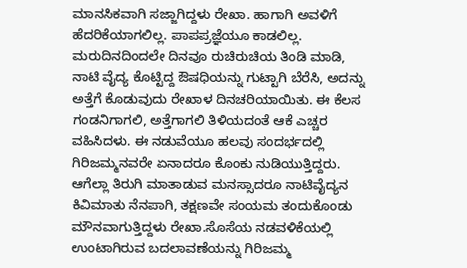ಮಾನಸಿಕವಾಗಿ ಸಜ್ಜಾಗಿದ್ದಳು ರೇಖಾ. ಹಾಗಾಗಿ ಅವಳಿಗೆ ಹೆದರಿಕೆಯಾಗಲಿಲ್ಲ. ಪಾಪಪ್ರಜ್ಞೆಯೂ ಕಾಡಲಿಲ್ಲ. ಮರುದಿನದಿಂದಲೇ ದಿನವೂ ರುಚಿರುಚಿಯ ತಿಂಡಿ ಮಾಡಿ, ನಾಟಿ ವೈದ್ಯ ಕೊಟ್ಟಿದ್ದ ಔಷಧಿಯನ್ನು ಗುಟ್ಟಾಗಿ ಬೆರೆಸಿ, ಅದನ್ನು ಅತ್ತೆಗೆ ಕೊಡುವುದು ರೇಖಾಳ ದಿನಚರಿಯಾಯಿತು. ಈ ಕೆಲಸ ಗಂಡನಿಗಾಗಲಿ, ಅತ್ತೆಗಾಗಲಿ ತಿಳಿಯದಂತೆ ಆಕೆ ಎಚ್ಚರ ವಹಿಸಿದಳು. ಈ ನಡುವೆಯೂ ಹಲವು ಸಂದರ್ಭದಲ್ಲಿ ಗಿರಿಜಮ್ಮನವರೇ ಏನಾದರೂ ಕೊಂಕು ನುಡಿಯುತ್ತಿದ್ದರು. ಆಗೆಲ್ಲಾ ತಿರುಗಿ ಮಾತಾಡುವ ಮನಸ್ಸಾದರೂ ನಾಟಿವೈದ್ಯನ ಕಿವಿಮಾತು ನೆನಪಾಗಿ, ತಕ್ಷಣವೇ ಸಂಯಮ ತಂದುಕೊಂಡು ಮೌನವಾಗುತ್ತಿದ್ದಳು ರೇಖಾ.ಸೊಸೆಯ ನಡವಳಿಕೆಯಲ್ಲಿ ಉಂಟಾಗಿರುವ ಬದಲಾವಣೆಯನ್ನು ಗಿರಿಜಮ್ಮ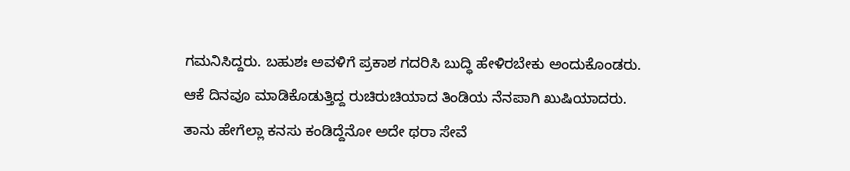ಗಮನಿಸಿದ್ದರು. ಬಹುಶಃ ಅವಳಿಗೆ ಪ್ರಕಾಶ ಗದರಿಸಿ ಬುದ್ಧಿ ಹೇಳಿರಬೇಕು ಅಂದುಕೊಂಡರು. ಆಕೆ ದಿನವೂ ಮಾಡಿಕೊಡುತ್ತಿದ್ದ ರುಚಿರುಚಿಯಾದ ತಿಂಡಿಯ ನೆನಪಾಗಿ ಖುಷಿಯಾದರು. ತಾನು ಹೇಗೆಲ್ಲಾ ಕನಸು ಕಂಡಿದ್ದೆನೋ ಅದೇ ಥರಾ ಸೇವೆ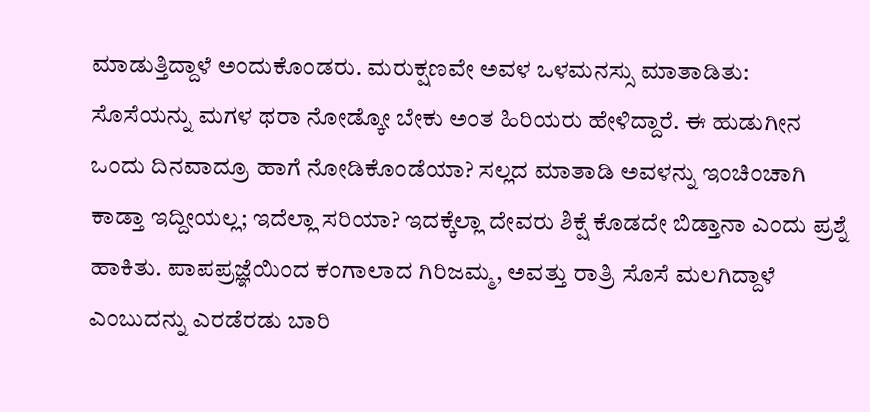ಮಾಡುತ್ತಿದ್ದಾಳೆ ಅಂದುಕೊಂಡರು. ಮರುಕ್ಷಣವೇ ಅವಳ ಒಳಮನಸ್ಸು ಮಾತಾಡಿತು: ಸೊಸೆಯನ್ನು ಮಗಳ ಥರಾ ನೋಡ್ಕೋ ಬೇಕು ಅಂತ ಹಿರಿಯರು ಹೇಳಿದ್ದಾರೆ. ಈ ಹುಡುಗೀನ ಒಂದು ದಿನವಾದ್ರೂ ಹಾಗೆ ನೋಡಿಕೊಂಡೆಯಾ? ಸಲ್ಲದ ಮಾತಾಡಿ ಅವಳನ್ನು ಇಂಚಿಂಚಾಗಿ ಕಾಡ್ತಾ ಇದ್ದೀಯಲ್ಲ; ಇದೆಲ್ಲಾ ಸರಿಯಾ? ಇದಕ್ಕೆಲ್ಲಾ ದೇವರು ಶಿಕ್ಷೆ ಕೊಡದೇ ಬಿಡ್ತಾನಾ ಎಂದು ಪ್ರಶ್ನೆ ಹಾಕಿತು. ಪಾಪಪ್ರಜ್ಞೆಯಿಂದ ಕಂಗಾಲಾದ ಗಿರಿಜಮ್ಮ, ಅವತ್ತು ರಾತ್ರಿ ಸೊಸೆ ಮಲಗಿದ್ದಾಳೆ ಎಂಬುದನ್ನು ಎರಡೆರಡು ಬಾರಿ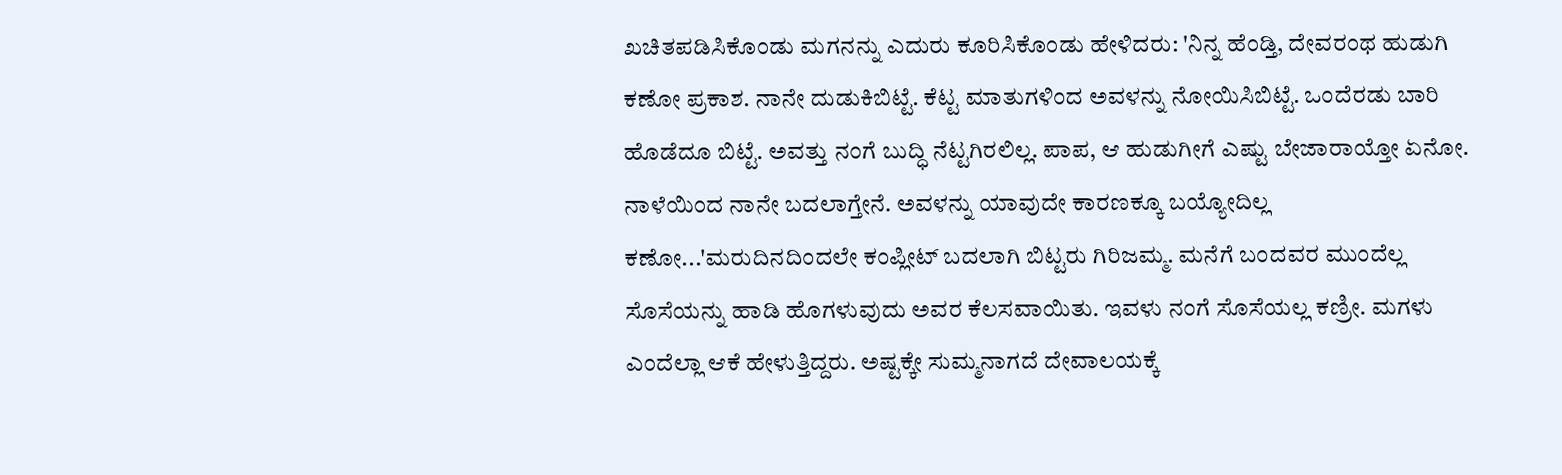ಖಚಿತಪಡಿಸಿಕೊಂಡು ಮಗನನ್ನು ಎದುರು ಕೂರಿಸಿಕೊಂಡು ಹೇಳಿದರು: 'ನಿನ್ನ ಹೆಂಡ್ತಿ, ದೇವರಂಥ ಹುಡುಗಿ ಕಣೋ ಪ್ರಕಾಶ. ನಾನೇ ದುಡುಕಿಬಿಟ್ಟೆ. ಕೆಟ್ಟ ಮಾತುಗಳಿಂದ ಅವಳನ್ನು ನೋಯಿಸಿಬಿಟ್ಟೆ. ಒಂದೆರಡು ಬಾರಿ ಹೊಡೆದೂ ಬಿಟ್ಟೆ. ಅವತ್ತು ನಂಗೆ ಬುದ್ಧಿ ನೆಟ್ಟಗಿರಲಿಲ್ಲ. ಪಾಪ, ಆ ಹುಡುಗೀಗೆ ಎಷ್ಟು ಬೇಜಾರಾಯ್ತೋ ಏನೋ. ನಾಳೆಯಿಂದ ನಾನೇ ಬದಲಾಗ್ತೇನೆ. ಅವಳನ್ನು ಯಾವುದೇ ಕಾರಣಕ್ಕೂ ಬಯ್ಯೋದಿಲ್ಲ ಕಣೋ...'ಮರುದಿನದಿಂದಲೇ ಕಂಪ್ಲೀಟ್ ಬದಲಾಗಿ ಬಿಟ್ಟರು ಗಿರಿಜಮ್ಮ. ಮನೆಗೆ ಬಂದವರ ಮುಂದೆಲ್ಲ ಸೊಸೆಯನ್ನು ಹಾಡಿ ಹೊಗಳುವುದು ಅವರ ಕೆಲಸವಾಯಿತು. ಇವಳು ನಂಗೆ ಸೊಸೆಯಲ್ಲ ಕಣ್ರೀ. ಮಗಳು ಎಂದೆಲ್ಲಾ ಆಕೆ ಹೇಳುತ್ತಿದ್ದರು. ಅಷ್ಟಕ್ಕೇ ಸುಮ್ಮನಾಗದೆ ದೇವಾಲಯಕ್ಕೆ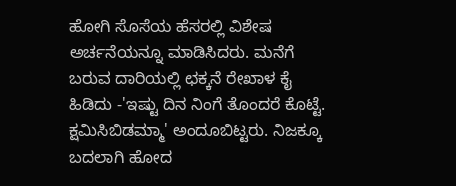ಹೋಗಿ ಸೊಸೆಯ ಹೆಸರಲ್ಲಿ ವಿಶೇಷ ಅರ್ಚನೆಯನ್ನೂ ಮಾಡಿಸಿದರು. ಮನೆಗೆ ಬರುವ ದಾರಿಯಲ್ಲಿ ಛಕ್ಕನೆ ರೇಖಾಳ ಕೈ ಹಿಡಿದು -'ಇಷ್ಟು ದಿನ ನಿಂಗೆ ತೊಂದರೆ ಕೊಟ್ಟೆ. ಕ್ಷಮಿಸಿಬಿಡಮ್ಮಾ' ಅಂದೂಬಿಟ್ಟರು. ನಿಜಕ್ಕೂ ಬದಲಾಗಿ ಹೋದ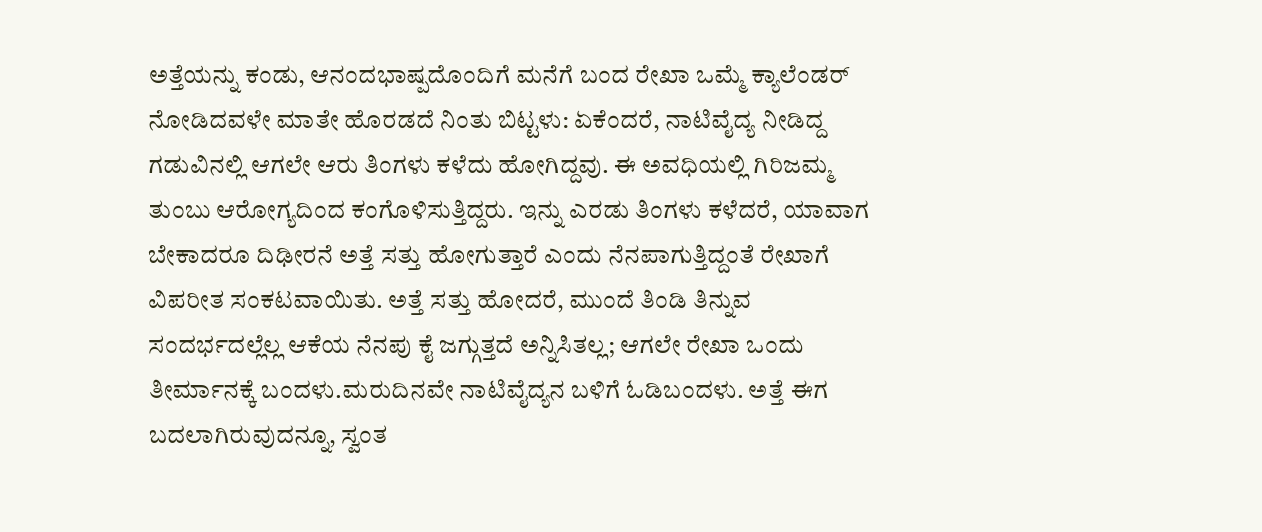ಅತ್ತೆಯನ್ನು ಕಂಡು, ಆನಂದಭಾಷ್ಪದೊಂದಿಗೆ ಮನೆಗೆ ಬಂದ ರೇಖಾ ಒಮ್ಮೆ ಕ್ಯಾಲೆಂಡರ್ ನೋಡಿದವಳೇ ಮಾತೇ ಹೊರಡದೆ ನಿಂತು ಬಿಟ್ಟಳು: ಏಕೆಂದರೆ, ನಾಟಿವೈದ್ಯ ನೀಡಿದ್ದ ಗಡುವಿನಲ್ಲಿ ಆಗಲೇ ಆರು ತಿಂಗಳು ಕಳೆದು ಹೋಗಿದ್ದವು. ಈ ಅವಧಿಯಲ್ಲಿ ಗಿರಿಜಮ್ಮ ತುಂಬು ಆರೋಗ್ಯದಿಂದ ಕಂಗೊಳಿಸುತ್ತಿದ್ದರು. ಇನ್ನು ಎರಡು ತಿಂಗಳು ಕಳೆದರೆ, ಯಾವಾಗ ಬೇಕಾದರೂ ದಿಢೀರನೆ ಅತ್ತೆ ಸತ್ತು ಹೋಗುತ್ತಾರೆ ಎಂದು ನೆನಪಾಗುತ್ತಿದ್ದಂತೆ ರೇಖಾಗೆ ವಿಪರೀತ ಸಂಕಟವಾಯಿತು. ಅತ್ತೆ ಸತ್ತು ಹೋದರೆ, ಮುಂದೆ ತಿಂಡಿ ತಿನ್ನುವ ಸಂದರ್ಭದಲ್ಲೆಲ್ಲ ಆಕೆಯ ನೆನಪು ಕೈ ಜಗ್ಗುತ್ತದೆ ಅನ್ನಿಸಿತಲ್ಲ; ಆಗಲೇ ರೇಖಾ ಒಂದು ತೀರ್ಮಾನಕ್ಕೆ ಬಂದಳು.ಮರುದಿನವೇ ನಾಟಿವೈದ್ಯನ ಬಳಿಗೆ ಓಡಿಬಂದಳು. ಅತ್ತೆ ಈಗ ಬದಲಾಗಿರುವುದನ್ನೂ, ಸ್ವಂತ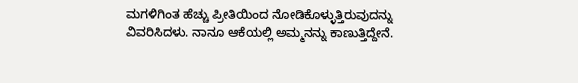ಮಗಳಿಗಿಂತ ಹೆಚ್ಚು ಪ್ರೀತಿಯಿಂದ ನೋಡಿಕೊಳ್ಳುತ್ತಿರುವುದನ್ನು ವಿವರಿಸಿದಳು. ನಾನೂ ಆಕೆಯಲ್ಲಿ ಅಮ್ಮನನ್ನು ಕಾಣುತ್ತಿದ್ದೇನೆ.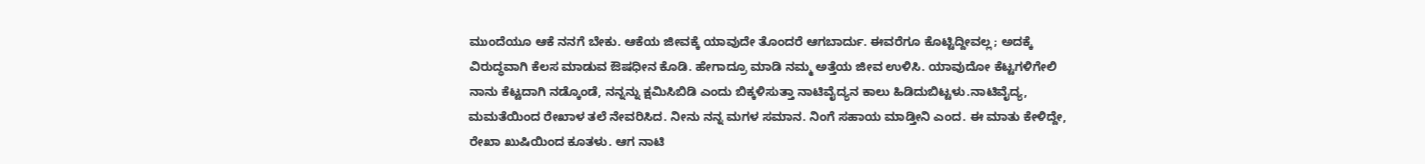ಮುಂದೆಯೂ ಆಕೆ ನನಗೆ ಬೇಕು. ಆಕೆಯ ಜೀವಕ್ಕೆ ಯಾವುದೇ ತೊಂದರೆ ಆಗಬಾರ್ದು. ಈವರೆಗೂ ಕೊಟ್ಟಿದ್ದೀವಲ್ಲ; ಅದಕ್ಕೆ ವಿರುದ್ಧವಾಗಿ ಕೆಲಸ ಮಾಡುವ ಔಷಧೀನ ಕೊಡಿ. ಹೇಗಾದ್ರೂ ಮಾಡಿ ನಮ್ಮ ಅತ್ತೆಯ ಜೀವ ಉಳಿಸಿ. ಯಾವುದೋ ಕೆಟ್ಟಗಳಿಗೇಲಿ ನಾನು ಕೆಟ್ಟದಾಗಿ ನಡ್ಕೊಂಡೆ, ನನ್ನನ್ನು ಕ್ಷಮಿಸಿಬಿಡಿ ಎಂದು ಬಿಕ್ಕಳಿಸುತ್ತಾ ನಾಟಿವೈದ್ಯನ ಕಾಲು ಹಿಡಿದುಬಿಟ್ಟಳು.ನಾಟಿವೈದ್ಯ, ಮಮತೆಯಿಂದ ರೇಖಾಳ ತಲೆ ನೇವರಿಸಿದ. ನೀನು ನನ್ನ ಮಗಳ ಸಮಾನ. ನಿಂಗೆ ಸಹಾಯ ಮಾಡ್ತೀನಿ ಎಂದ. ಈ ಮಾತು ಕೇಳಿದ್ದೇ, ರೇಖಾ ಖುಷಿಯಿಂದ ಕೂತಳು. ಆಗ ನಾಟಿ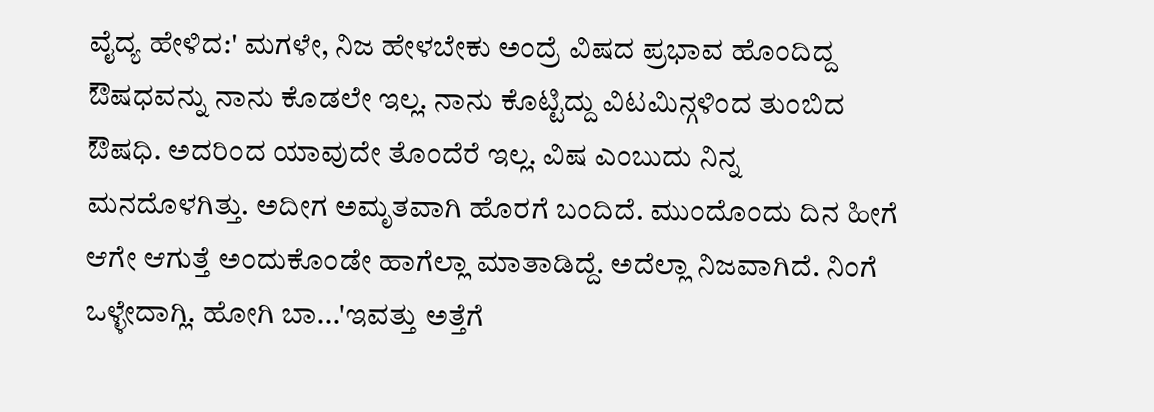ವೈದ್ಯ ಹೇಳಿದ:' ಮಗಳೇ, ನಿಜ ಹೇಳಬೇಕು ಅಂದ್ರೆ ವಿಷದ ಪ್ರಭಾವ ಹೊಂದಿದ್ದ ಔಷಧವನ್ನು ನಾನು ಕೊಡಲೇ ಇಲ್ಲ. ನಾನು ಕೊಟ್ಟಿದ್ದು ವಿಟಮಿನ್ಗಳಿಂದ ತುಂಬಿದ ಔಷಧಿ. ಅದರಿಂದ ಯಾವುದೇ ತೊಂದೆರೆ ಇಲ್ಲ. ವಿಷ ಎಂಬುದು ನಿನ್ನ ಮನದೊಳಗಿತ್ತು. ಅದೀಗ ಅಮೃತವಾಗಿ ಹೊರಗೆ ಬಂದಿದೆ. ಮುಂದೊಂದು ದಿನ ಹೀಗೆ ಆಗೇ ಆಗುತ್ತೆ ಅಂದುಕೊಂಡೇ ಹಾಗೆಲ್ಲಾ ಮಾತಾಡಿದ್ದೆ. ಅದೆಲ್ಲಾ ನಿಜವಾಗಿದೆ. ನಿಂಗೆ ಒಳ್ಳೇದಾಗ್ಲಿ. ಹೋಗಿ ಬಾ...'ಇವತ್ತು ಅತ್ತೆಗೆ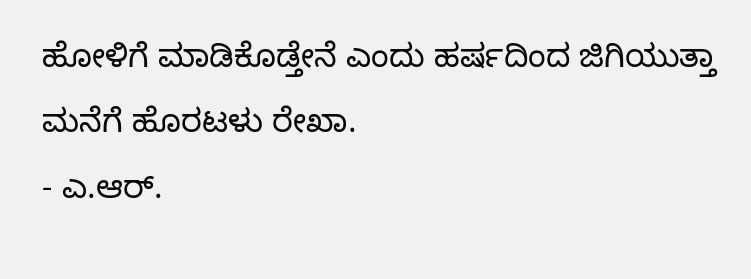ಹೋಳಿಗೆ ಮಾಡಿಕೊಡ್ತೇನೆ ಎಂದು ಹರ್ಷದಿಂದ ಜಿಗಿಯುತ್ತಾ ಮನೆಗೆ ಹೊರಟಳು ರೇಖಾ.
- ಎ.ಆರ್.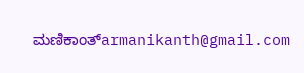ಮಣಿಕಾಂತ್armanikanth@gmail.com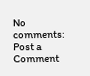No comments:
Post a Comment